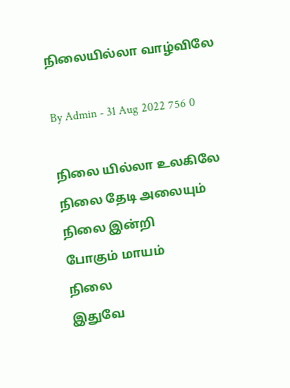நிலையில்லா வாழ்விலே

By Admin - 31 Aug 2022 756 0

நிலை யில்லா உலகிலே
நிலை தேடி அலையும்
நிலை இன்றி
போகும் மாயம்
நிலை
இதுவே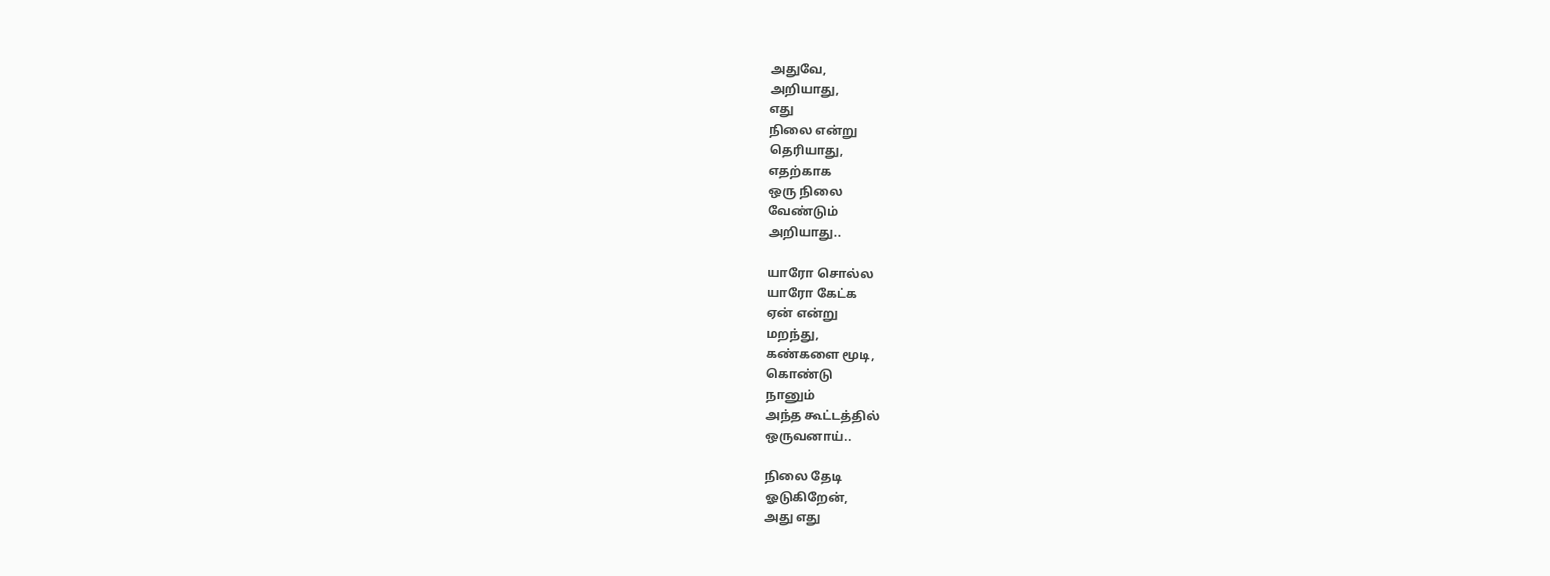அதுவே,
அறியாது,
எது
நிலை என்று
தெரியாது,
எதற்காக
ஒரு நிலை
வேண்டும்
அறியாது..

யாரோ சொல்ல
யாரோ கேட்க
ஏன் என்று
மறந்து,
கண்களை மூடி,
கொண்டு
நானும்
அந்த கூட்டத்தில்
ஒருவனாய்..

நிலை தேடி
ஓடுகிறேன்,
அது எது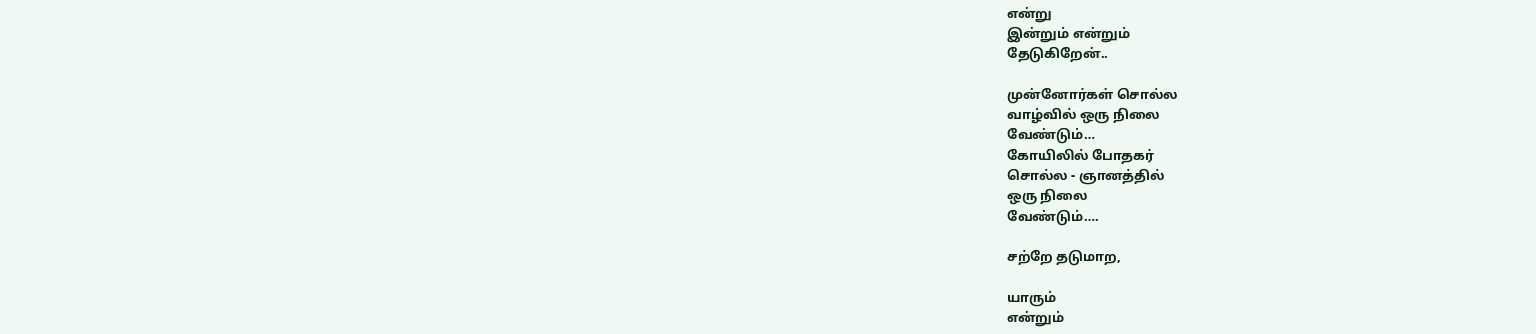என்று
இன்றும் என்றும்
தேடுகிறேன்..

முன்னோர்கள் சொல்ல
வாழ்வில் ஒரு நிலை
வேண்டும்…
கோயிலில் போதகர்
சொல்ல - ஞானத்தில்
ஒரு நிலை
வேண்டும்….

சற்றே தடுமாற,

யாரும்
என்றும்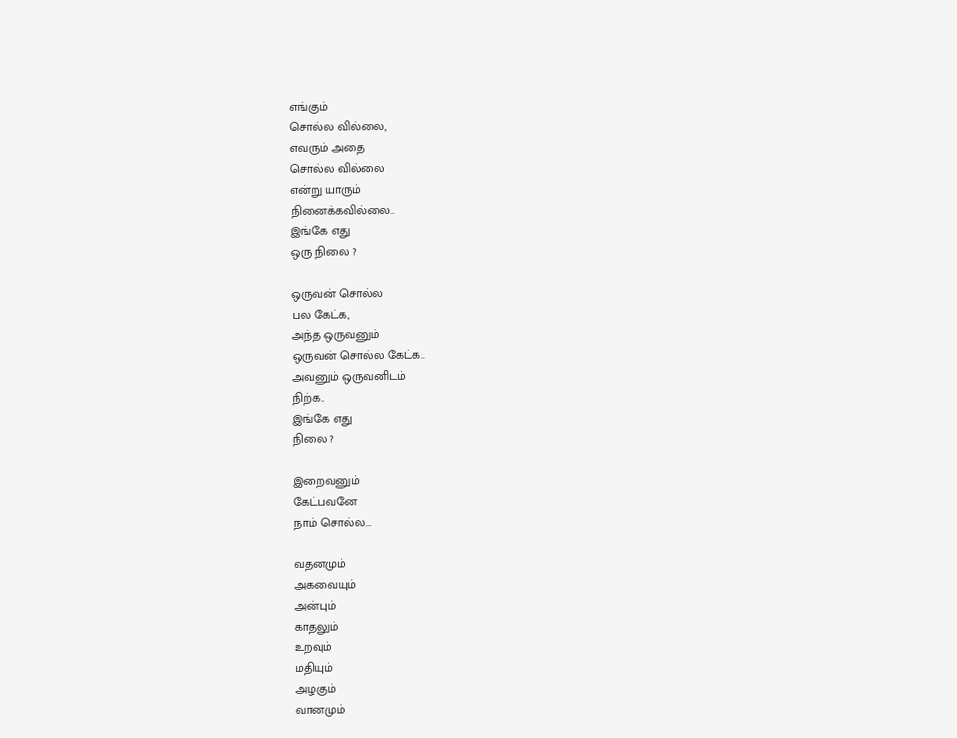எங்கும்
சொல்ல வில்லை,
எவரும் அதை
சொல்ல வில்லை
என்று யாரும்
நினைக்கவில்லை..
இங்கே எது
ஒரு நிலை ?

ஒருவன் சொல்ல
பல கேட்க,
அந்த ஒருவனும்
ஒருவன் சொல்ல கேட்க..
அவனும் ஒருவனிடம்
நிற்க..
இங்கே எது
நிலை ?

இறைவனும்
கேட்பவனே
நாம் சொல்ல...

வதனமும்
அகவையும்
அன்பும்
காதலும்
உறவும்
மதியும்
அழகும்
வானமும்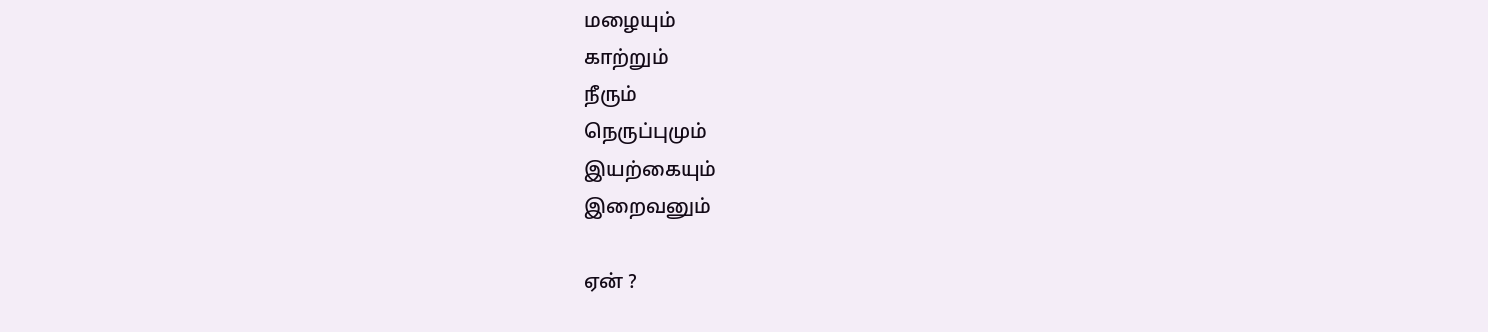மழையும்
காற்றும்
நீரும்
நெருப்புமும்
இயற்கையும்
இறைவனும்

ஏன் ?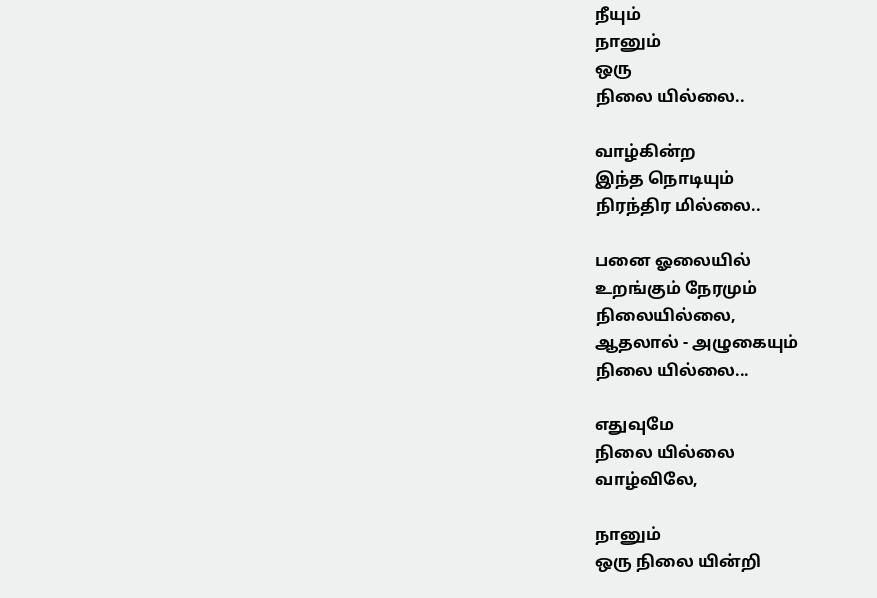நீயும்
நானும்
ஒரு
நிலை யில்லை..

வாழ்கின்ற
இந்த நொடியும்
நிரந்திர மில்லை..

பனை ஓலையில்
உறங்கும் நேரமும்
நிலையில்லை,
ஆதலால் - அழுகையும்
நிலை யில்லை...

எதுவுமே
நிலை யில்லை
வாழ்விலே,

நானும்
ஒரு நிலை யின்றி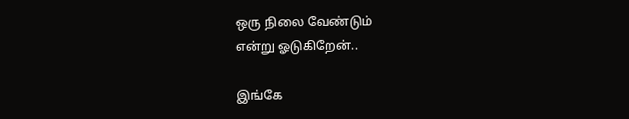ஒரு நிலை வேண்டும்
என்று ஓடுகிறேன்..

இங்கே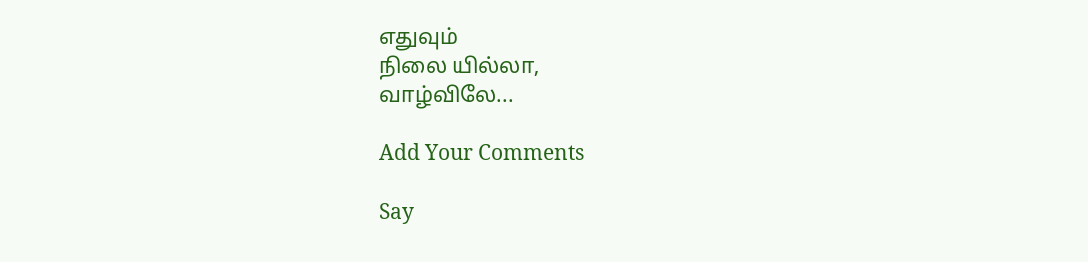எதுவும்
நிலை யில்லா,
வாழ்விலே...

Add Your Comments

Say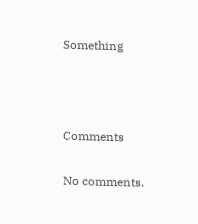Something



Comments

No comments.